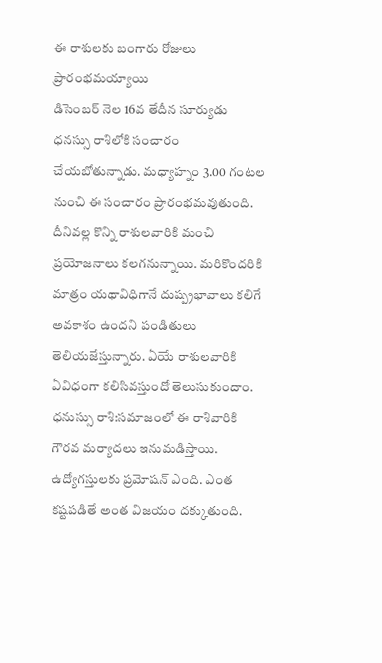ఈ రాశులకు బంగారు రోజులు ప్రారంభమయ్యాయి
డిసెంబర్ నెల 16వ తేదీన సూర్యుడు ధనస్సు రాశిలోకి సంచారం చేయబోతున్నాడు. మధ్యాహ్నం 3.00 గంటల నుంచి ఈ సంచారం ప్రారంభమవుతుంది. దీనివల్ల కొన్ని రాశులవారికి మంచి ప్రయోజనాలు కలగనున్నాయి. మరికొందరికి మాత్రం యథావిధిగానే దుష్ప్రభావాలు కలిగే అవకాశం ఉందని పండితులు తెలియజేస్తున్నారు. ఏయే రాశులవారికి ఏవిధంగా కలిసివస్తుందో తెలుసుకుందాం.
ధనుస్సు రాశి:సమాజంలో ఈ రాశివారికి గౌరవ మర్యాదలు ఇనుమడిస్తాయి. ఉద్యోగస్తులకు ప్రమోషన్ ఎంది. ఎంత కష్టపడితే అంత విజయం దక్కుతుంది.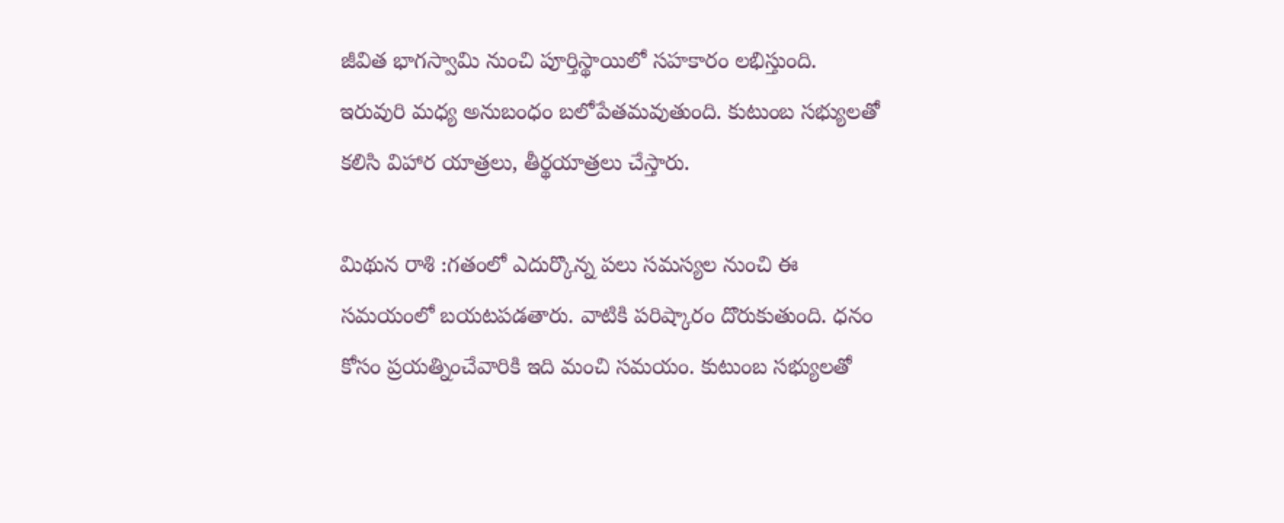జీవిత భాగస్వామి నుంచి పూర్తిస్థాయిలో సహకారం లభిస్తుంది. ఇరువురి మధ్య అనుబంధం బలోపేతమవుతుంది. కుటుంబ సభ్యులతో కలిసి విహార యాత్రలు, తీర్థయాత్రలు చేస్తారు.

మిథున రాశి :గతంలో ఎదుర్కొన్న పలు సమస్యల నుంచి ఈ సమయంలో బయటపడతారు. వాటికి పరిష్కారం దొరుకుతుంది. ధనం కోసం ప్రయత్నించేవారికి ఇది మంచి సమయం. కుటుంబ సభ్యులతో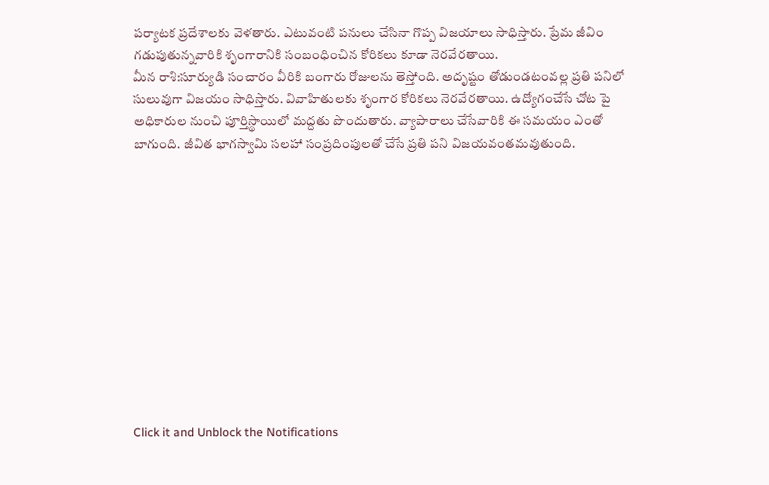పర్యాటక ప్రదేశాలకు వెళతారు. ఎటువంటి పనులు చేసినా గొప్ప విజయాలు సాధిస్తారు. ప్రేమ జీవిం గడుపుతున్నవారికి శృంగారానికి సంబంధించిన కోరికలు కూడా నెరవేరతాయి.
మీన రాశి:సూర్యుడి సంచారం వీరికి బంగారు రోజులను తెస్తోంది. అదృష్టం తోడుండటంవల్ల ప్రతి పనిలో సులువుగా విజయం సాధిస్తారు. వివాహితులకు శృంగార కోరికలు నెరవేరతాయి. ఉద్యోగంచేసే చోట పై అధికారుల నుంచి పూర్తిస్థాయిలో మద్దతు పొందుతారు. వ్యాపారాలు చేసేవారికి ఈ సమయం ఎంతో బాగుంది. జీవిత భాగస్వామి సలహా సంప్రదింపులతో చేసే ప్రతి పని విజయవంతమవుతుంది.












Click it and Unblock the Notifications